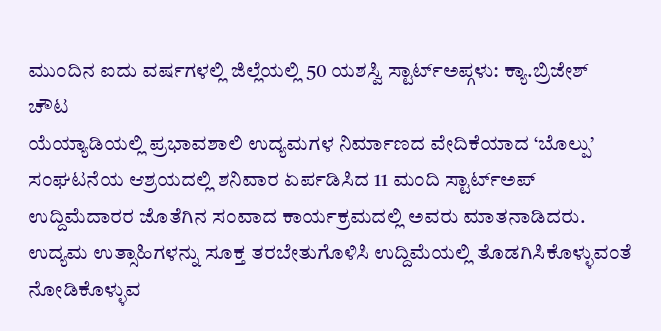ಮುಂದಿನ ಐದು ವರ್ಷಗಳಲ್ಲಿ ಜಿಲ್ಲೆಯಲ್ಲಿ 50 ಯಶಸ್ವಿ ಸ್ಟಾರ್ಟ್ಅಪ್ಗಳು: ಕ್ಯಾ.ಬ್ರಿಜೇಶ್ ಚೌಟ
ಯೆಯ್ಯಾಡಿಯಲ್ಲಿ ಪ್ರಭಾವಶಾಲಿ ಉದ್ಯಮಗಳ ನಿರ್ಮಾಣದ ವೇದಿಕೆಯಾದ ‘ಬೊಲ್ಪು’ ಸಂಘಟನೆಯ ಆಶ್ರಯದಲ್ಲಿ ಶನಿವಾರ ಏರ್ಪಡಿಸಿದ 11 ಮಂದಿ ಸ್ಟಾರ್ಟ್ಅಪ್ ಉದ್ದಿಮೆದಾರರ ಜೊತೆಗಿನ ಸಂವಾದ ಕಾರ್ಯಕ್ರಮದಲ್ಲಿ ಅವರು ಮಾತನಾಡಿದರು.
ಉದ್ಯಮ ಉತ್ಸಾಹಿಗಳನ್ನು ಸೂಕ್ತ ತರಬೇತುಗೊಳಿಸಿ ಉದ್ದಿಮೆಯಲ್ಲಿ ತೊಡಗಿಸಿಕೊಳ್ಳುವಂತೆ ನೋಡಿಕೊಳ್ಳುವ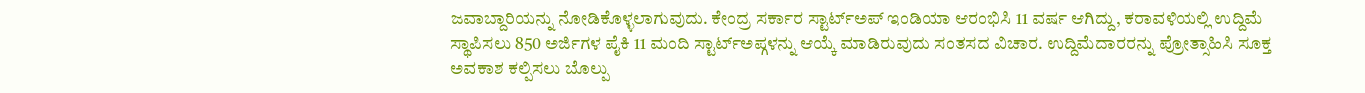ಜವಾಬ್ದಾರಿಯನ್ನು ನೋಡಿಕೊಳ್ಳಲಾಗುವುದು. ಕೇಂದ್ರ ಸರ್ಕಾರ ಸ್ಟಾರ್ಟ್ಅಪ್ ಇಂಡಿಯಾ ಆರಂಭಿಸಿ 11 ವರ್ಷ ಆಗಿದ್ದು, ಕರಾವಳಿಯಲ್ಲಿ ಉದ್ದಿಮೆ ಸ್ಥಾಪಿಸಲು 850 ಅರ್ಜಿಗಳ ಪೈಕಿ 11 ಮಂದಿ ಸ್ಟಾರ್ಟ್ಅಪ್ಗಳನ್ನು ಆಯ್ಕೆ ಮಾಡಿರುವುದು ಸಂತಸದ ವಿಚಾರ. ಉದ್ದಿಮೆದಾರರನ್ನು ಪ್ರೋತ್ಸಾಹಿಸಿ ಸೂಕ್ತ ಅವಕಾಶ ಕಲ್ಪಿಸಲು ಬೊಲ್ಪು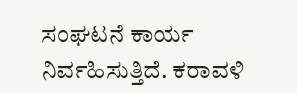ಸಂಘಟನೆ ಕಾರ್ಯ ನಿರ್ವಹಿಸುತ್ತಿದೆ. ಕರಾವಳಿ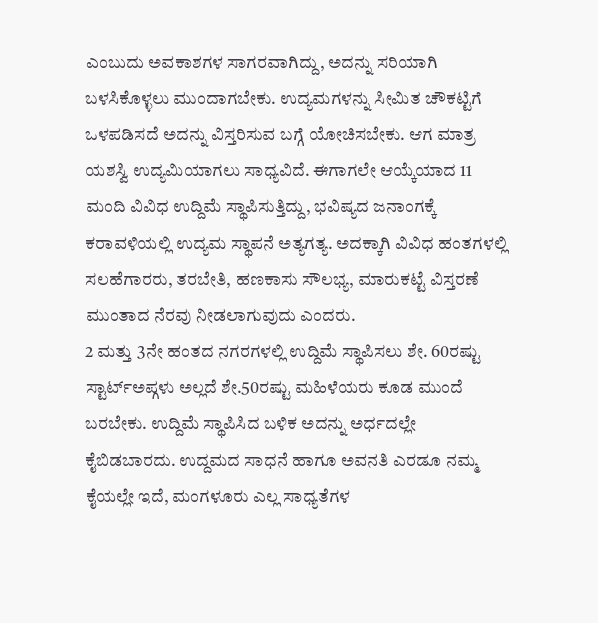ಎಂಬುದು ಅವಕಾಶಗಳ ಸಾಗರವಾಗಿದ್ದು, ಅದನ್ನು ಸರಿಯಾಗಿ ಬಳಸಿಕೊಳ್ಳಲು ಮುಂದಾಗಬೇಕು. ಉದ್ಯಮಗಳನ್ನು ಸೀಮಿತ ಚೌಕಟ್ಟಿಗೆ ಒಳಪಡಿಸದೆ ಅದನ್ನು ವಿಸ್ತರಿಸುವ ಬಗ್ಗೆ ಯೋಚಿಸಬೇಕು. ಆಗ ಮಾತ್ರ ಯಶಸ್ವಿ ಉದ್ಯಮಿಯಾಗಲು ಸಾಧ್ಯವಿದೆ. ಈಗಾಗಲೇ ಆಯ್ಕೆಯಾದ 11 ಮಂದಿ ವಿವಿಧ ಉದ್ದಿಮೆ ಸ್ಥಾಪಿಸುತ್ತಿದ್ದು, ಭವಿಷ್ಯದ ಜನಾಂಗಕ್ಕೆ ಕರಾವಳಿಯಲ್ಲಿ ಉದ್ಯಮ ಸ್ಥಾಪನೆ ಅತ್ಯಗತ್ಯ. ಅದಕ್ಕಾಗಿ ವಿವಿಧ ಹಂತಗಳಲ್ಲಿ ಸಲಹೆಗಾರರು, ತರಬೇತಿ, ಹಣಕಾಸು ಸೌಲಭ್ಯ, ಮಾರುಕಟ್ಟೆ ವಿಸ್ತರಣೆ ಮುಂತಾದ ನೆರವು ನೀಡಲಾಗುವುದು ಎಂದರು.
2 ಮತ್ತು 3ನೇ ಹಂತದ ನಗರಗಳಲ್ಲಿ ಉದ್ದಿಮೆ ಸ್ಥಾಪಿಸಲು ಶೇ. 60ರಷ್ಟು ಸ್ಟಾರ್ಟ್ಅಪ್ಗಳು ಅಲ್ಲದೆ ಶೇ.50ರಷ್ಟು ಮಹಿಳೆಯರು ಕೂಡ ಮುಂದೆ ಬರಬೇಕು. ಉದ್ದಿಮೆ ಸ್ಥಾಪಿಸಿದ ಬಳಿಕ ಅದನ್ನು ಅರ್ಧದಲ್ಲೇ ಕೈಬಿಡಬಾರದು. ಉದ್ದಮದ ಸಾಧನೆ ಹಾಗೂ ಅವನತಿ ಎರಡೂ ನಮ್ಮ ಕೈಯಲ್ಲೇ ಇದೆ, ಮಂಗಳೂರು ಎಲ್ಲ ಸಾಧ್ಯತೆಗಳ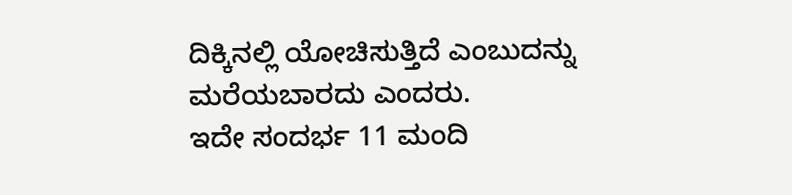ದಿಕ್ಕಿನಲ್ಲಿ ಯೋಚಿಸುತ್ತಿದೆ ಎಂಬುದನ್ನು ಮರೆಯಬಾರದು ಎಂದರು.
ಇದೇ ಸಂದರ್ಭ 11 ಮಂದಿ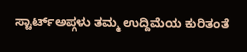ಸ್ಟಾರ್ಟ್ಅಪ್ಗಳು ತಮ್ಮ ಉದ್ದಿಮೆಯ ಕುರಿತಂತೆ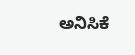ಅನಿಸಿಕೆ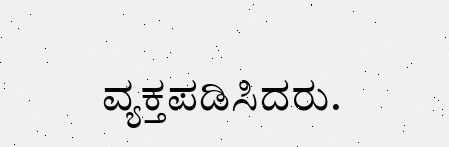ವ್ಯಕ್ತಪಡಿಸಿದರು.